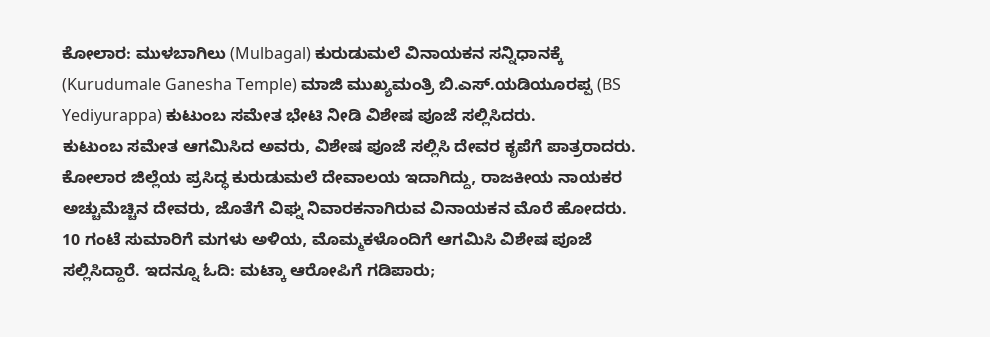ಕೋಲಾರ: ಮುಳಬಾಗಿಲು (Mulbagal) ಕುರುಡುಮಲೆ ವಿನಾಯಕನ ಸನ್ನಿಧಾನಕ್ಕೆ (Kurudumale Ganesha Temple) ಮಾಜಿ ಮುಖ್ಯಮಂತ್ರಿ ಬಿ.ಎಸ್.ಯಡಿಯೂರಪ್ಪ (BS Yediyurappa) ಕುಟುಂಬ ಸಮೇತ ಭೇಟಿ ನೀಡಿ ವಿಶೇಷ ಪೂಜೆ ಸಲ್ಲಿಸಿದರು.
ಕುಟುಂಬ ಸಮೇತ ಆಗಮಿಸಿದ ಅವರು, ವಿಶೇಷ ಪೂಜೆ ಸಲ್ಲಿಸಿ ದೇವರ ಕೃಪೆಗೆ ಪಾತ್ರರಾದರು. ಕೋಲಾರ ಜಿಲ್ಲೆಯ ಪ್ರಸಿದ್ಧ ಕುರುಡುಮಲೆ ದೇವಾಲಯ ಇದಾಗಿದ್ದು, ರಾಜಕೀಯ ನಾಯಕರ ಅಚ್ಚುಮೆಚ್ಚಿನ ದೇವರು, ಜೊತೆಗೆ ವಿಘ್ನ ನಿವಾರಕನಾಗಿರುವ ವಿನಾಯಕನ ಮೊರೆ ಹೋದರು. 10 ಗಂಟೆ ಸುಮಾರಿಗೆ ಮಗಳು ಅಳಿಯ, ಮೊಮ್ಮಕಳೊಂದಿಗೆ ಆಗಮಿಸಿ ವಿಶೇಷ ಪೂಜೆ ಸಲ್ಲಿಸಿದ್ದಾರೆ. ಇದನ್ನೂ ಓದಿ: ಮಟ್ಕಾ ಆರೋಪಿಗೆ ಗಡಿಪಾರು;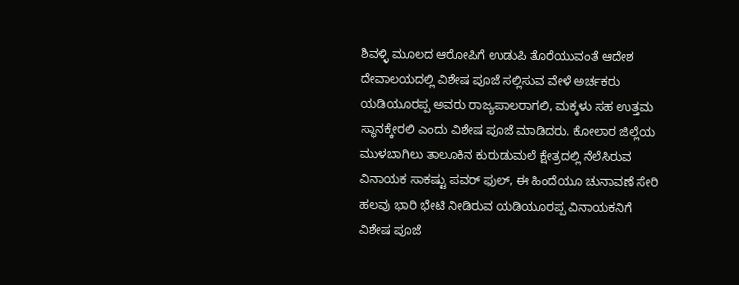ಶಿವಳ್ಳಿ ಮೂಲದ ಆರೋಪಿಗೆ ಉಡುಪಿ ತೊರೆಯುವಂತೆ ಆದೇಶ
ದೇವಾಲಯದಲ್ಲಿ ವಿಶೇಷ ಪೂಜೆ ಸಲ್ಲಿಸುವ ವೇಳೆ ಅರ್ಚಕರು ಯಡಿಯೂರಪ್ಪ ಅವರು ರಾಜ್ಯಪಾಲರಾಗಲಿ, ಮಕ್ಕಳು ಸಹ ಉತ್ತಮ ಸ್ಥಾನಕ್ಕೇರಲಿ ಎಂದು ವಿಶೇಷ ಪೂಜೆ ಮಾಡಿದರು. ಕೋಲಾರ ಜಿಲ್ಲೆಯ ಮುಳಬಾಗಿಲು ತಾಲೂಕಿನ ಕುರುಡುಮಲೆ ಕ್ಷೇತ್ರದಲ್ಲಿ ನೆಲೆಸಿರುವ ವಿನಾಯಕ ಸಾಕಷ್ಟು ಪವರ್ ಫುಲ್, ಈ ಹಿಂದೆಯೂ ಚುನಾವಣೆ ಸೇರಿ ಹಲವು ಭಾರಿ ಭೇಟಿ ನೀಡಿರುವ ಯಡಿಯೂರಪ್ಪ ವಿನಾಯಕನಿಗೆ ವಿಶೇಷ ಪೂಜೆ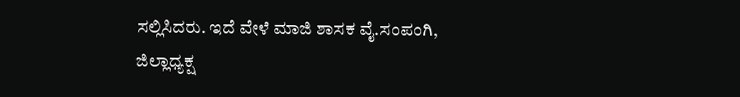ಸಲ್ಲಿಸಿದರು. ಇದೆ ವೇಳೆ ಮಾಜಿ ಶಾಸಕ ವೈ.ಸಂಪಂಗಿ, ಜಿಲ್ಲಾಧ್ಯಕ್ಷ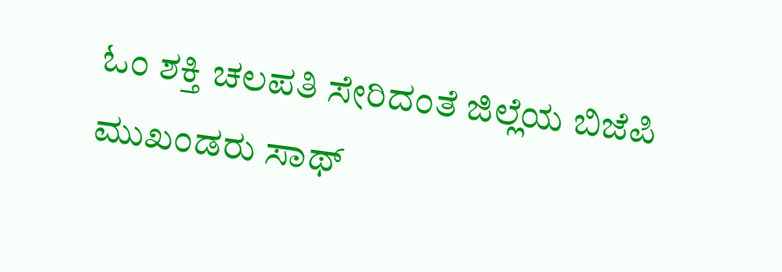ಓಂ ಶಕ್ತಿ ಚಲಪತಿ ಸೇರಿದಂತೆ ಜಿಲ್ಲೆಯ ಬಿಜೆಪಿ ಮುಖಂಡರು ಸಾಥ್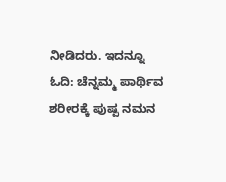ನೀಡಿದರು. ಇದನ್ನೂ ಓದಿ: ಚೆನ್ನಮ್ಮ ಪಾರ್ಥಿವ ಶರೀರಕ್ಕೆ ಪುಷ್ಪ ನಮನ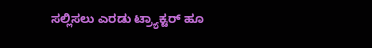ಸಲ್ಲಿಸಲು ಎರಡು ಟ್ರ್ಯಾಕ್ಟರ್ ಹೂ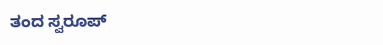ತಂದ ಸ್ವರೂಪ್